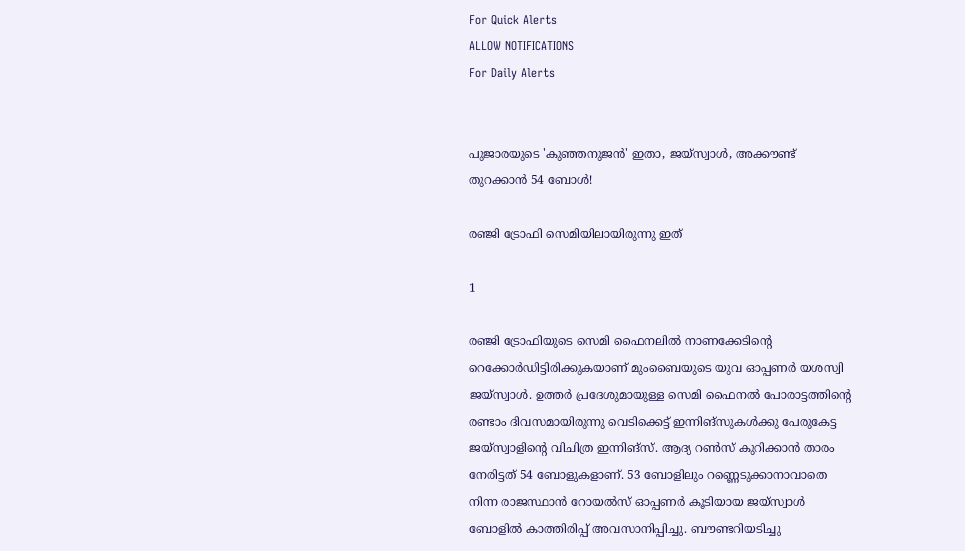For Quick Alerts
ALLOW NOTIFICATIONS
For Daily Alerts


പുജാരയുടെ 'കുഞ്ഞനുജന്‍' ഇതാ, ജയ്‌സ്വാള്‍, അക്കൗണ്ട് തുറക്കാന്‍ 54 ബോള്‍!

രഞ്ജി ട്രോഫി സെമിയിലായിരുന്നു ഇത്

1

രഞ്ജി ട്രോഫിയുടെ സെമി ഫൈനലില്‍ നാണക്കേടിന്റെ റെക്കോര്‍ഡിട്ടിരിക്കുകയാണ് മുംബൈയുടെ യുവ ഓപ്പണര്‍ യശസ്വി ജയ്‌സ്വാള്‍. ഉത്തര്‍ പ്രദേശുമായുള്ള സെമി ഫൈനല്‍ പോരാട്ടത്തിന്റെ രണ്ടാം ദിവസമായിരുന്നു വെടിക്കെട്ട് ഇന്നിങ്‌സുകള്‍ക്കു പേരുകേട്ട ജയ്‌സ്വാളിന്റെ വിചിത്ര ഇന്നിങ്‌സ്. ആദ്യ റണ്‍സ് കുറിക്കാന്‍ താരം നേരിട്ടത് 54 ബോളുകളാണ്. 53 ബോളിലും റണ്ണെടുക്കാനാവാതെ നിന്ന രാജസ്ഥാന്‍ റോയല്‍സ് ഓപ്പണര്‍ കൂടിയായ ജയ്‌സ്വാള്‍ ബോളില്‍ കാത്തിരിപ്പ് അവസാനിപ്പിച്ചു. ബൗണ്ടറിയടിച്ചു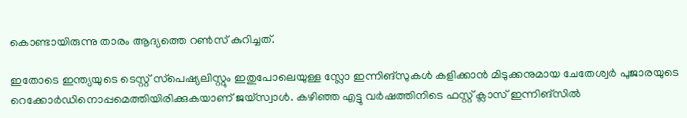കൊണ്ടായിരുന്നു താരം ആദ്യത്തെ റണ്‍സ് കുറിച്ചത്.

ഇതോടെ ഇന്ത്യയുടെ ടെസ്റ്റ് സ്‌പെഷ്യലിസ്റ്റും ഇതുപോലെയുള്ള സ്ലോ ഇന്നിങ്‌സുകള്‍ കളിക്കാന്‍ മിടുക്കനുമായ ചേതേശ്വര്‍ പുജാരയുടെ റെക്കോര്‍ഡിനൊപ്പമെത്തിയിരിക്കുകയാണ് ജയ്‌സ്വാള്‍. കഴിഞ്ഞ എട്ടു വര്‍ഷത്തിനിടെ ഫസ്റ്റ് ക്ലാസ് ഇന്നിങ്‌സില്‍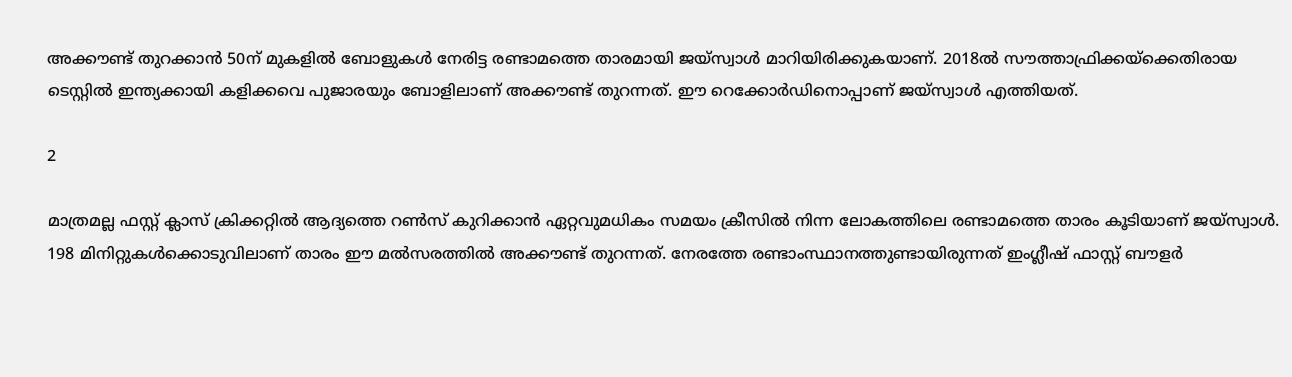അക്കൗണ്ട് തുറക്കാന്‍ 50ന് മുകളില്‍ ബോളുകള്‍ നേരിട്ട രണ്ടാമത്തെ താരമായി ജയ്‌സ്വാള്‍ മാറിയിരിക്കുകയാണ്. 2018ല്‍ സൗത്താഫ്രിക്കയ്‌ക്കെതിരായ ടെസ്റ്റില്‍ ഇന്ത്യക്കായി കളിക്കവെ പുജാരയും ബോളിലാണ് അക്കൗണ്ട് തുറന്നത്. ഈ റെക്കോര്‍ഡിനൊപ്പാണ് ജയ്‌സ്വാള്‍ എത്തിയത്.

2

മാത്രമല്ല ഫസ്റ്റ് ക്ലാസ് ക്രിക്കറ്റില്‍ ആദ്യത്തെ റണ്‍സ് കുറിക്കാന്‍ ഏറ്റവുമധികം സമയം ക്രീസില്‍ നിന്ന ലോകത്തിലെ രണ്ടാമത്തെ താരം കൂടിയാണ് ജയ്‌സ്വാള്‍. 198 മിനിറ്റുകള്‍ക്കൊടുവിലാണ് താരം ഈ മല്‍സരത്തില്‍ അക്കൗണ്ട് തുറന്നത്. നേരത്തേ രണ്ടാംസ്ഥാനത്തുണ്ടായിരുന്നത് ഇംഗ്ലീഷ് ഫാസ്റ്റ് ബൗളര്‍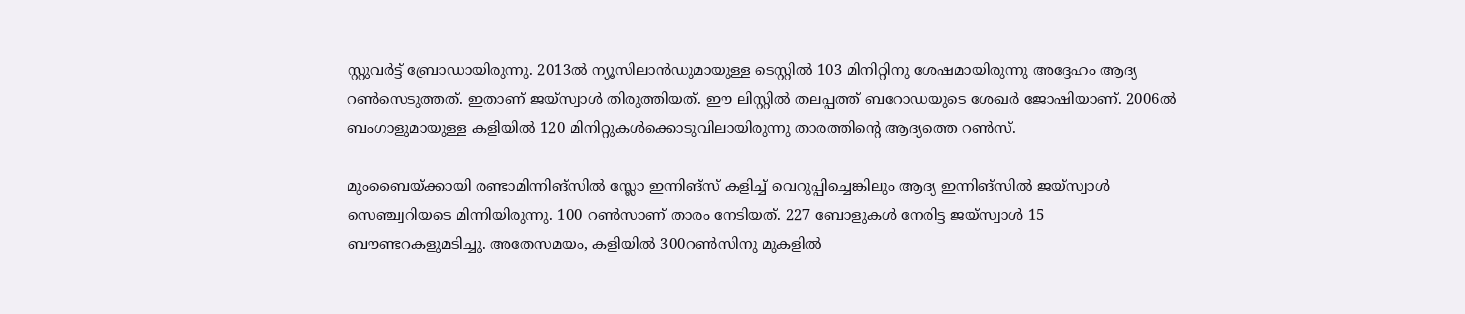സ്റ്റുവര്‍ട്ട് ബ്രോഡായിരുന്നു. 2013ല്‍ ന്യൂസിലാന്‍ഡുമായുള്ള ടെസ്റ്റില്‍ 103 മിനിറ്റിനു ശേഷമായിരുന്നു അദ്ദേഹം ആദ്യ റണ്‍സെടുത്തത്. ഇതാണ് ജയ്‌സ്വാള്‍ തിരുത്തിയത്. ഈ ലിസ്റ്റില്‍ തലപ്പത്ത് ബറോഡയുടെ ശേഖര്‍ ജോഷിയാണ്. 2006ല്‍ ബംഗാളുമായുള്ള കളിയില്‍ 120 മിനിറ്റുകള്‍ക്കൊടുവിലായിരുന്നു താരത്തിന്റെ ആദ്യത്തെ റണ്‍സ്.

മുംബൈയ്ക്കായി രണ്ടാമിന്നിങ്‌സില്‍ സ്ലോ ഇന്നിങ്‌സ് കളിച്ച് വെറുപ്പിച്ചെങ്കിലും ആദ്യ ഇന്നിങ്‌സില്‍ ജയ്‌സ്വാള്‍ സെഞ്ച്വറിയടെ മിന്നിയിരുന്നു. 100 റണ്‍സാണ് താരം നേടിയത്. 227 ബോളുകള്‍ നേരിട്ട ജയ്‌സ്വാള്‍ 15 ബൗണ്ടറകളുമടിച്ചു. അതേസമയം, കളിയില്‍ 300റണ്‍സിനു മുകളില്‍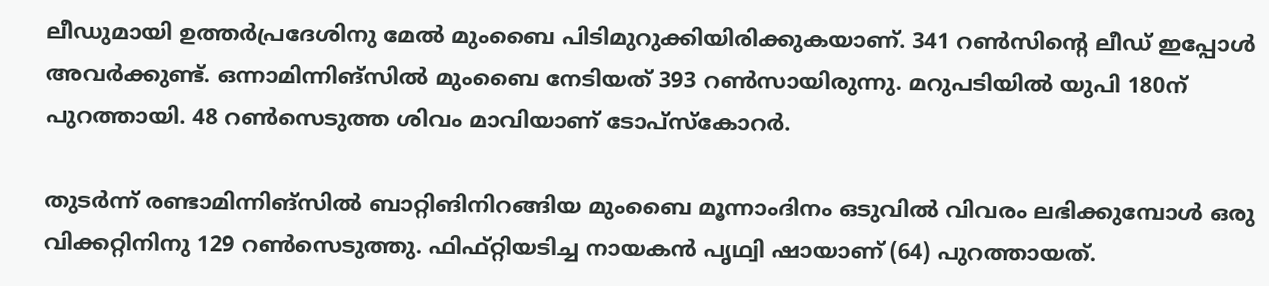ലീഡുമായി ഉത്തര്‍പ്രദേശിനു മേല്‍ മുംബൈ പിടിമുറുക്കിയിരിക്കുകയാണ്. 341 റണ്‍സിന്റെ ലീഡ് ഇപ്പോള്‍ അവര്‍ക്കുണ്ട്. ഒന്നാമിന്നിങ്‌സില്‍ മുംബൈ നേടിയത് 393 റണ്‍സായിരുന്നു. മറുപടിയില്‍ യുപി 180ന് പുറത്തായി. 48 റണ്‍സെടുത്ത ശിവം മാവിയാണ് ടോപ്‌സ്‌കോറര്‍.

തുടര്‍ന്ന് രണ്ടാമിന്നിങ്‌സില്‍ ബാറ്റിങിനിറങ്ങിയ മുംബൈ മൂന്നാംദിനം ഒടുവില്‍ വിവരം ലഭിക്കുമ്പോള്‍ ഒരു വിക്കറ്റിനിനു 129 റണ്‍സെടുത്തു. ഫിഫ്റ്റിയടിച്ച നായകന്‍ പൃഥ്വി ഷായാണ് (64) പുറത്തായത്.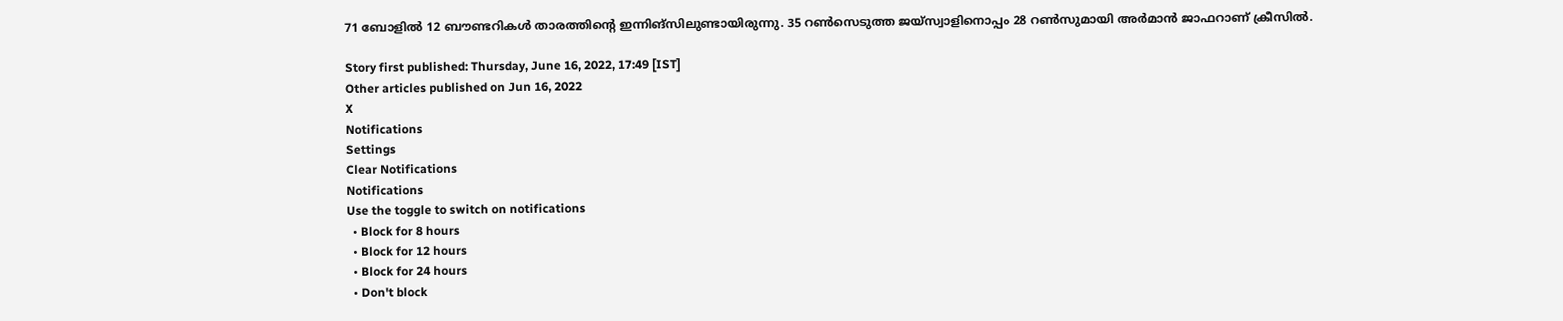71 ബോളില്‍ 12 ബൗണ്ടറികള്‍ താരത്തിന്റെ ഇന്നിങ്‌സിലുണ്ടായിരുന്നു. 35 റണ്‍സെടുത്ത ജയ്‌സ്വാളിനൊപ്പം 28 റണ്‍സുമായി അര്‍മാന്‍ ജാഫറാണ് ക്രീസില്‍.

Story first published: Thursday, June 16, 2022, 17:49 [IST]
Other articles published on Jun 16, 2022
X
Notifications
Settings
Clear Notifications
Notifications
Use the toggle to switch on notifications
  • Block for 8 hours
  • Block for 12 hours
  • Block for 24 hours
  • Don't block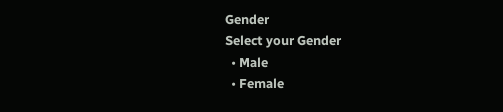Gender
Select your Gender
  • Male
  • Female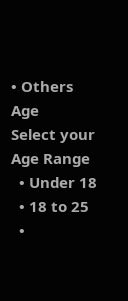• Others
Age
Select your Age Range
  • Under 18
  • 18 to 25
  •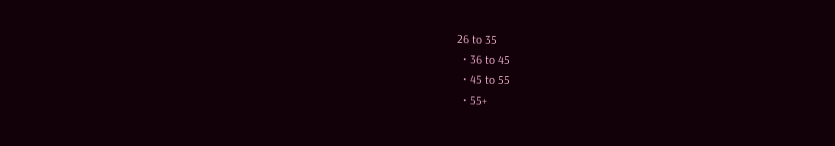26 to 35
  • 36 to 45
  • 45 to 55
  • 55+